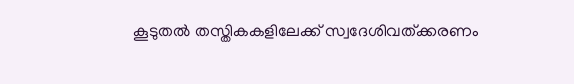കൂടുതല്‍ തസ്തികകളിലേക്ക് സ്വദേശിവത്ക്കരണം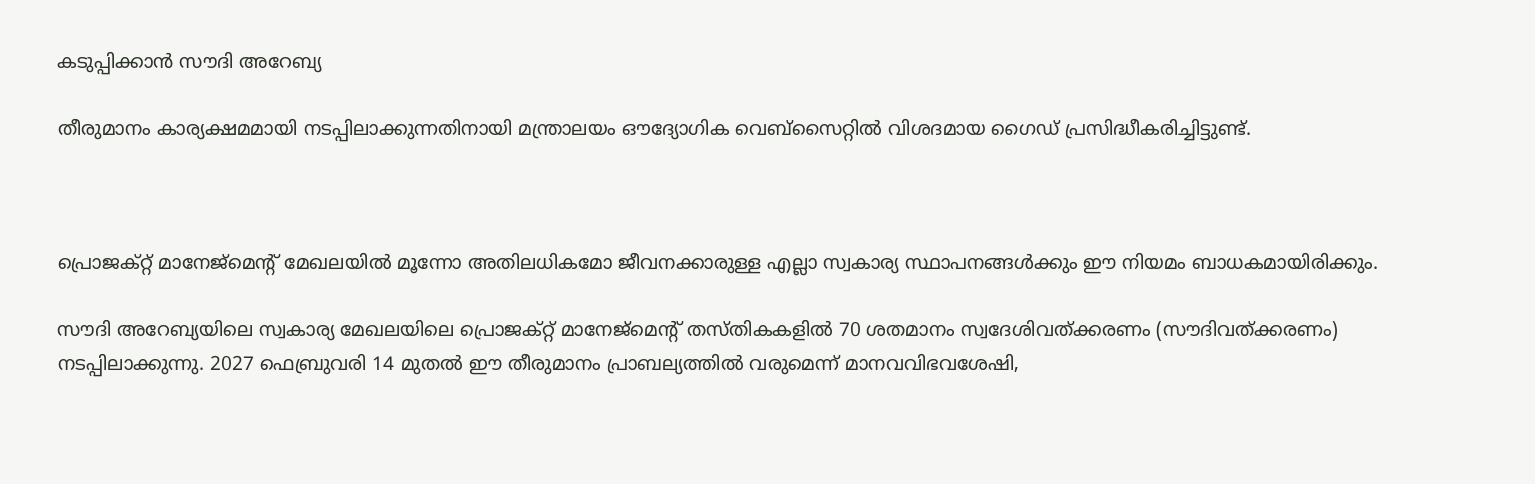കടുപ്പിക്കാന്‍ സൗദി അറേബ്യ

തീരുമാനം കാര്യക്ഷമമായി നടപ്പിലാക്കുന്നതിനായി മന്ത്രാലയം ഔദ്യോഗിക വെബ്സൈറ്റില്‍ വിശദമായ ഗൈഡ് പ്രസിദ്ധീകരിച്ചിട്ടുണ്ട്.



പ്രൊജക്റ്റ് മാനേജ്മെന്റ് മേഖലയില്‍ മൂന്നോ അതിലധികമോ ജീവനക്കാരുള്ള എല്ലാ സ്വകാര്യ സ്ഥാപനങ്ങള്‍ക്കും ഈ നിയമം ബാധകമായിരിക്കും.

സൗദി അറേബ്യയിലെ സ്വകാര്യ മേഖലയിലെ പ്രൊജക്റ്റ് മാനേജ്മെന്റ് തസ്തികകളില്‍ 70 ശതമാനം സ്വദേശിവത്ക്കരണം (സൗദിവത്ക്കരണം) നടപ്പിലാക്കുന്നു. 2027 ഫെബ്രുവരി 14 മുതല്‍ ഈ തീരുമാനം പ്രാബല്യത്തില്‍ വരുമെന്ന് മാനവവിഭവശേഷി,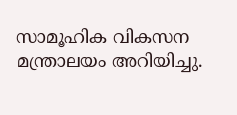സാമൂഹിക വികസന മന്ത്രാലയം അറിയിച്ചു.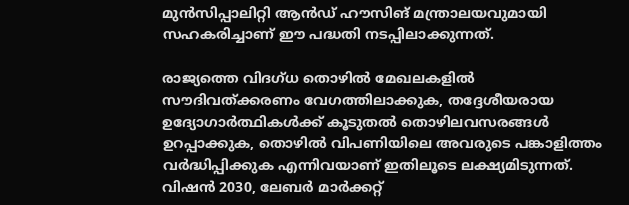മുന്‍സിപ്പാലിറ്റി ആന്‍ഡ് ഹൗസിങ് മന്ത്രാലയവുമായി സഹകരിച്ചാണ് ഈ പദ്ധതി നടപ്പിലാക്കുന്നത്.

രാജ്യത്തെ വിദഗ്ധ തൊഴില്‍ മേഖലകളില്‍ സൗദിവത്ക്കരണം വേഗത്തിലാക്കുക, തദ്ദേശീയരായ ഉദ്യോഗാര്‍ത്ഥികള്‍ക്ക് കൂടുതല്‍ തൊഴിലവസരങ്ങള്‍ ഉറപ്പാക്കുക, തൊഴില്‍ വിപണിയിലെ അവരുടെ പങ്കാളിത്തം വര്‍ദ്ധിപ്പിക്കുക എന്നിവയാണ് ഇതിലൂടെ ലക്ഷ്യമിടുന്നത്. വിഷന്‍ 2030, ലേബര്‍ മാര്‍ക്കറ്റ്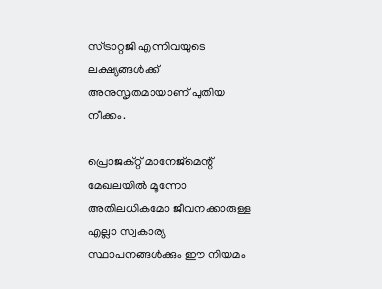സ്ട്രാറ്റജി എന്നിവയുടെ ലക്ഷ്യങ്ങള്‍ക്ക് അനുസൃതമായാണ് പുതിയ നീക്കം.

പ്രൊജക്റ്റ് മാനേജ്മെന്റ് മേഖലയില്‍ മൂന്നോ അതിലധികമോ ജീവനക്കാരുള്ള എല്ലാ സ്വകാര്യ സ്ഥാപനങ്ങള്‍ക്കും ഈ നിയമം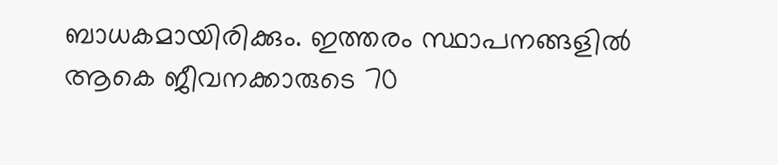ബാധകമായിരിക്കും. ഇത്തരം സ്ഥാപനങ്ങളില്‍ ആകെ ജീവനക്കാരുടെ 70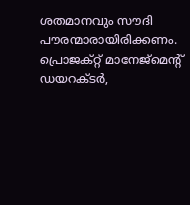ശതമാനവും സൗദി പൗരന്മാരായിരിക്കണം.
പ്രൊജക്റ്റ് മാനേജ്മെന്റ് ഡയറക്ടര്‍,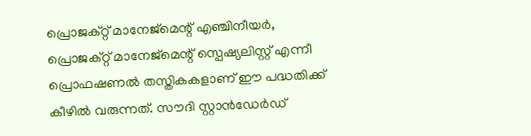പ്രൊജക്റ്റ് മാനേജ്മെന്റ് എഞ്ചിനീയര്‍, പ്രൊജക്റ്റ് മാനേജ്മെന്റ് സ്പെഷ്യലിസ്റ്റ് എന്നീ പ്രൊഫഷണല്‍ തസ്തികകളാണ് ഈ പദ്ധതിക്ക് കീഴില്‍ വരുന്നത്. സൗദി സ്റ്റാന്‍ഡേര്‍ഡ്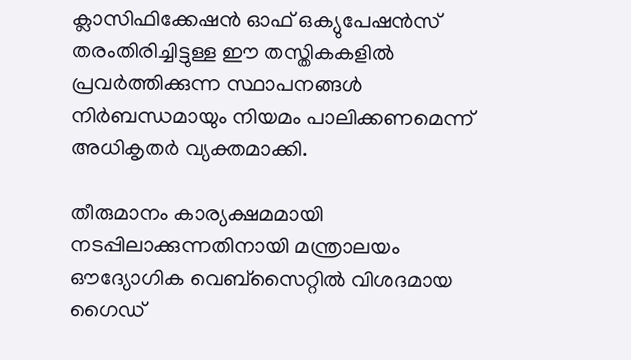ക്ലാസിഫിക്കേഷന്‍ ഓഫ് ഒക്യുപേഷന്‍സ് തരംതിരിച്ചിട്ടുള്ള ഈ തസ്തികകളില്‍ പ്രവര്‍ത്തിക്കുന്ന സ്ഥാപനങ്ങള്‍ നിര്‍ബന്ധമായും നിയമം പാലിക്കണമെന്ന് അധികൃതര്‍ വ്യക്തമാക്കി.

തീരുമാനം കാര്യക്ഷമമായി നടപ്പിലാക്കുന്നതിനായി മന്ത്രാലയം ഔദ്യോഗിക വെബ്സൈറ്റില്‍ വിശദമായ ഗൈഡ്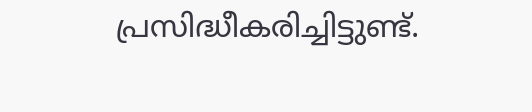പ്രസിദ്ധീകരിച്ചിട്ടുണ്ട്.